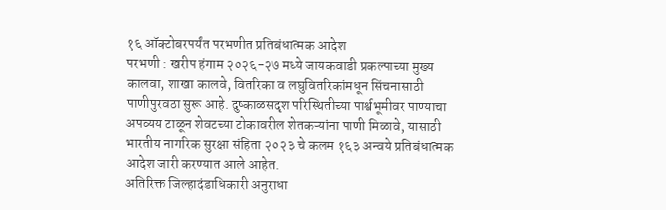१६ ऑक्टोबरपर्यंत परभणीत प्रतिबंधात्मक आदेश
परभणी : खरीप हंगाम २०२६-२७ मध्ये जायकवाडी प्रकल्पाच्या मुख्य कालवा, शाखा कालवे, वितरिका व लघुवितरिकांमधून सिंचनासाठी पाणीपुरवठा सुरू आहे. दुष्काळसदृश परिस्थितीच्या पार्श्वभूमीवर पाण्याचा अपव्यय टाळून शेवटच्या टोकावरील शेतकऱ्यांना पाणी मिळावे, यासाठी भारतीय नागरिक सुरक्षा संहिता २०२३ चे कलम १६३ अन्वये प्रतिबंधात्मक आदेश जारी करण्यात आले आहेत.
अतिरिक्त जिल्हादंडाधिकारी अनुराधा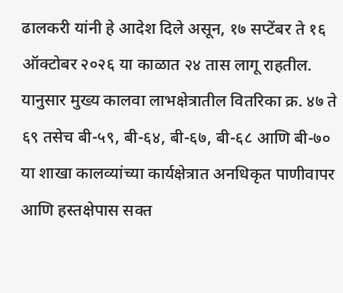ढालकरी यांनी हे आदेश दिले असून, १७ सप्टेंबर ते १६ ऑक्टोबर २०२६ या काळात २४ तास लागू राहतील. यानुसार मुख्य कालवा लाभक्षेत्रातील वितरिका क्र. ४७ ते ६९ तसेच बी-५९, बी-६४, बी-६७, बी-६८ आणि बी-७० या शाखा कालव्यांच्या कार्यक्षेत्रात अनधिकृत पाणीवापर आणि हस्तक्षेपास सक्त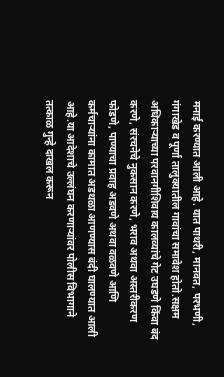मनाई करण्यात आली आहे. यात पाथरी, मानवत, परभणी, गंगाखेड व पूर्णा तालुक्यातील गावांचा समावेश होतो.सक्षम अधिकाऱ्याच्या परवानगीशिवाय कालव्यांचे गेट उघडणे किंवा बंद करणे, संरचनेचे नुकसान करणे, भराव अथवा अस्तरीकरण फोडणे, पाण्याचा प्रवाह अडवणे अथवा वळवणे आणि कर्मचाऱ्यांना कामात अडथळा आणण्यास बंदी घालण्यात आली आहे.या आदेशाचे उल्लंघन करणाऱ्यांवर पोलीस विभागाने तत्काळ गुन्हे दाखल करून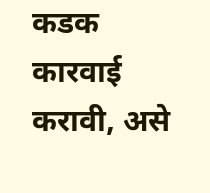कडक कारवाई करावी, असे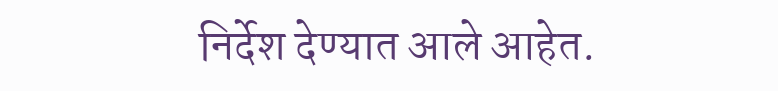निर्देश देण्यात आले आहेत.